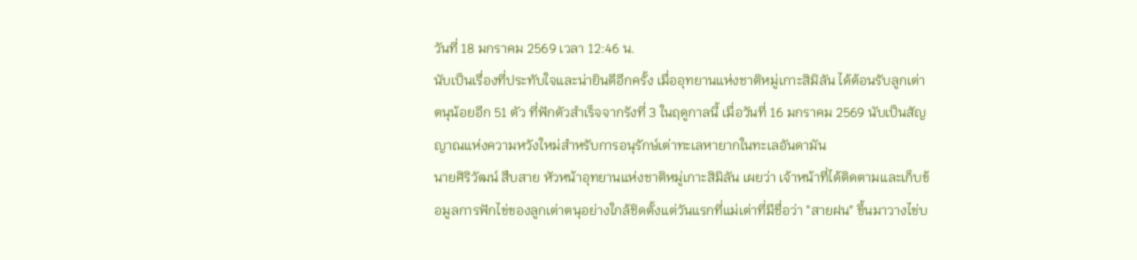วันที่ 18 มกราคม 2569 เวลา 12:46 น.
นับเป็นเรื่องที่ประทับใจและน่ายินดีอีกครั้ง เมื่ออุทยานแห่งชาติหมู่เกาะสิมิลัน ได้ต้อนรับลูกเต่าตนุน้อยอีก 51 ตัว ที่ฟักตัวสำเร็จจากรังที่ 3 ในฤดูกาลนี้ เมื่อวันที่ 16 มกราคม 2569 นับเป็นสัญญาณแห่งความหวังใหม่สำหรับการอนุรักษ์เต่าทะเลหายากในทะเลอันดามัน
นายศิริวัฒน์ สืบสาย หัวหน้าอุทยานแห่งชาติหมู่เกาะสิมิลัน เผยว่า เจ้าหน้าที่ได้ติดตามและเก็บข้อมูลการฟักไข่ของลูกเต่าตนุอย่างใกล้ชิดตั้งแต่วันแรกที่แม่เต่าที่มีชื่อว่า "สายฝน" ขึ้นมาวางไข่บ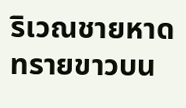ริเวณชายหาดทรายขาวบน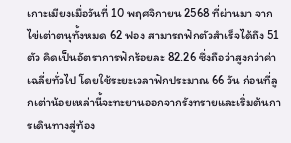เกาะเมียงเมื่อวันที่ 10 พฤศจิกายน 2568 ที่ผ่านมา จากไข่เต่าตนุทั้งหมด 62 ฟอง สามารถฟักตัวสำเร็จได้ถึง 51 ตัว คิดเป็นอัตราการฟักร้อยละ 82.26 ซึ่งถือว่าสูงกว่าค่าเฉลี่ยทั่วไป โดยใช้ระยะเวลาฟักประมาณ 66 วัน ก่อนที่ลูกเต่าน้อยเหล่านี้จะทะยานออกจากรังทรายและเริ่มต้นการเดินทางสู่ท้อง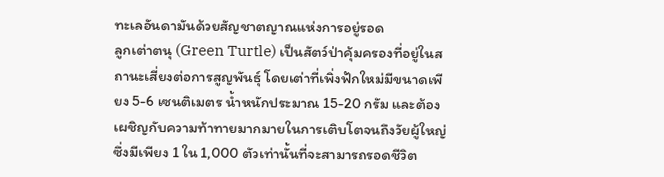ทะเลอันดามันด้วยสัญชาตญาณแห่งการอยู่รอด
ลูกเต่าตนุ (Green Turtle) เป็นสัตว์ป่าคุ้มครองที่อยู่ในสถานะเสี่ยงต่อการสูญพันธุ์ โดยเต่าที่เพิ่งฟักใหม่มีขนาดเพียง 5-6 เซนติเมตร น้ำหนักประมาณ 15-20 กรัม และต้องเผชิญกับความท้าทายมากมายในการเติบโตจนถึงวัยผู้ใหญ่ ซึ่งมีเพียง 1 ใน 1,000 ตัวเท่านั้นที่จะสามารถรอดชีวิต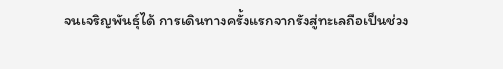จนเจริญพันธุ์ได้ การเดินทางครั้งแรกจากรังสู่ทะเลถือเป็นช่วง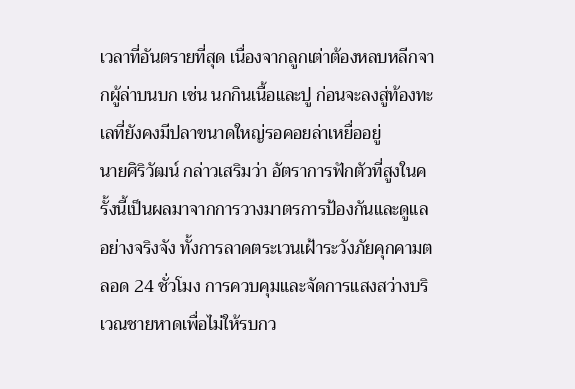เวลาที่อันตรายที่สุด เนื่องจากลูกเต่าต้องหลบหลีกจากผู้ล่าบนบก เช่น นกกินเนื้อและปู ก่อนจะลงสู่ท้องทะเลที่ยังคงมีปลาขนาดใหญ่รอคอยล่าเหยื่ออยู่
นายศิริวัฒน์ กล่าวเสริมว่า อัตราการฟักตัวที่สูงในครั้งนี้เป็นผลมาจากการวางมาตรการป้องกันและดูแลอย่างจริงจัง ทั้งการลาดตระเวนเฝ้าระวังภัยคุกคามตลอด 24 ชั่วโมง การควบคุมและจัดการแสงสว่างบริเวณชายหาดเพื่อไม่ให้รบกว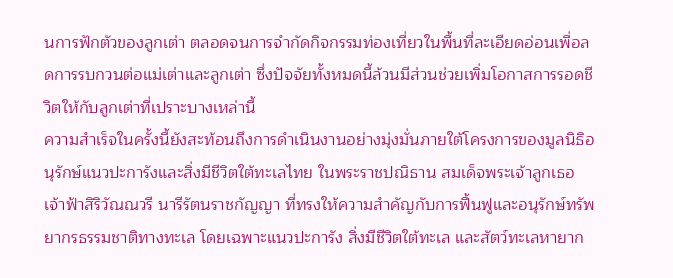นการฟักตัวของลูกเต่า ตลอดจนการจำกัดกิจกรรมท่องเที่ยวในพื้นที่ละเอียดอ่อนเพื่อลดการรบกวนต่อแม่เต่าและลูกเต่า ซึ่งปัจจัยทั้งหมดนี้ล้วนมีส่วนช่วยเพิ่มโอกาสการรอดชีวิตให้กับลูกเต่าที่เปราะบางเหล่านี้
ความสำเร็จในครั้งนี้ยังสะท้อนถึงการดำเนินงานอย่างมุ่งมั่นภายใต้โครงการของมูลนิธิอนุรักษ์แนวปะการังและสิ่งมีชีวิตใต้ทะเลไทย ในพระราชปณิธาน สมเด็จพระเจ้าลูกเธอ เจ้าฟ้าสิริวัณณวรี นารีรัตนราชกัญญา ที่ทรงให้ความสำคัญกับการฟื้นฟูและอนุรักษ์ทรัพยากรธรรมชาติทางทะเล โดยเฉพาะแนวปะการัง สิ่งมีชีวิตใต้ทะเล และสัตว์ทะเลหายาก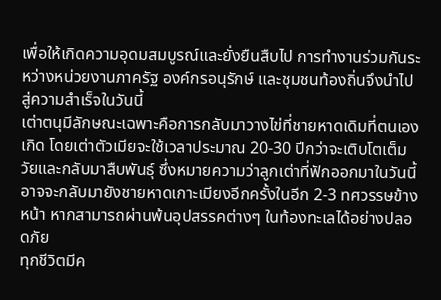เพื่อให้เกิดความอุดมสมบูรณ์และยั่งยืนสืบไป การทำงานร่วมกันระหว่างหน่วยงานภาครัฐ องค์กรอนุรักษ์ และชุมชนท้องถิ่นจึงนำไปสู่ความสำเร็จในวันนี้
เต่าตนุมีลักษณะเฉพาะคือการกลับมาวางไข่ที่ชายหาดเดิมที่ตนเองเกิด โดยเต่าตัวเมียจะใช้เวลาประมาณ 20-30 ปีกว่าจะเติบโตเต็มวัยและกลับมาสืบพันธุ์ ซึ่งหมายความว่าลูกเต่าที่ฟักออกมาในวันนี้อาจจะกลับมายังชายหาดเกาะเมียงอีกครั้งในอีก 2-3 ทศวรรษข้างหน้า หากสามารถผ่านพ้นอุปสรรคต่างๆ ในท้องทะเลได้อย่างปลอดภัย
ทุกชีวิตมีค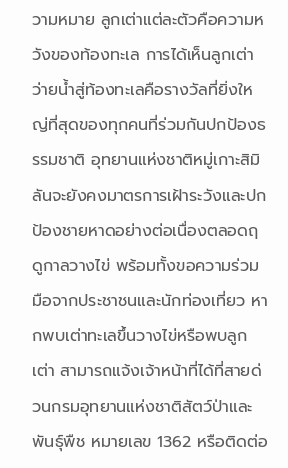วามหมาย ลูกเต่าแต่ละตัวคือความหวังของท้องทะเล การได้เห็นลูกเต่าว่ายน้ำสู่ท้องทะเลคือรางวัลที่ยิ่งใหญ่ที่สุดของทุกคนที่ร่วมกันปกป้องธรรมชาติ อุทยานแห่งชาติหมู่เกาะสิมิลันจะยังคงมาตรการเฝ้าระวังและปกป้องชายหาดอย่างต่อเนื่องตลอดฤดูกาลวางไข่ พร้อมทั้งขอความร่วมมือจากประชาชนและนักท่องเที่ยว หากพบเต่าทะเลขึ้นวางไข่หรือพบลูกเต่า สามารถแจ้งเจ้าหน้าที่ได้ที่สายด่วนกรมอุทยานแห่งชาติสัตว์ป่าและพันธุ์พืช หมายเลข 1362 หรือติดต่อ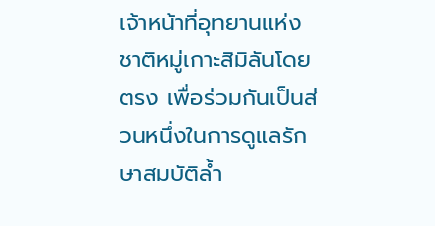เจ้าหน้าที่อุทยานแห่งชาติหมู่เกาะสิมิลันโดยตรง เพื่อร่วมกันเป็นส่วนหนึ่งในการดูแลรักษาสมบัติล้ำ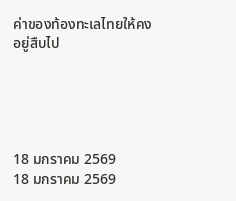ค่าของท้องทะเลไทยให้คงอยู่สืบไป





18 มกราคม 2569
18 มกราคม 2569